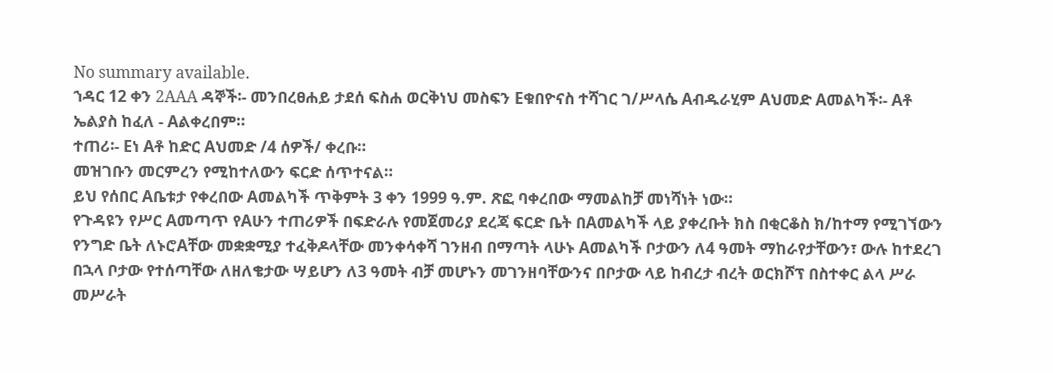No summary available.
ኀዳር 12 ቀን 2AAA ዳኞች፡- መንበረፀሐይ ታደሰ ፍስሐ ወርቅነህ መስፍን Eቁበዮናስ ተሻገር ገ/ሥላሴ Aብዱራሂም Aህመድ Aመልካች፡- Aቶ ኤልያስ ከፈለ - Aልቀረበም።
ተጠሪ፡- Eነ Aቶ ከድር Aህመድ /4 ሰዎች/ ቀረቡ።
መዝገቡን መርምረን የሚከተለውን ፍርድ ሰጥተናል።
ይህ የሰበር Aቤቱታ የቀረበው Aመልካች ጥቅምት 3 ቀን 1999 ዓ.ም. ጽፎ ባቀረበው ማመልከቻ መነሻነት ነው።
የጉዳዩን የሥር Aመጣጥ የAሁን ተጠሪዎች በፍድራሉ የመጀመሪያ ደረጃ ፍርድ ቤት በAመልካች ላይ ያቀረቡት ክስ በቂርቆስ ክ/ከተማ የሚገኘውን የንግድ ቤት ለኑሮAቸው መቋቋሚያ ተፈቅዶላቸው መንቀሳቀሻ ገንዘብ በማጣት ላሁኑ Aመልካች ቦታውን ለ4 ዓመት ማከራየታቸውን፣ ውሉ ከተደረገ በኋላ ቦታው የተሰጣቸው ለዘለቄታው ሣይሆን ለ3 ዓመት ብቻ መሆኑን መገንዘባቸውንና በቦታው ላይ ከብረታ ብረት ወርክሾፕ በስተቀር ልላ ሥራ መሥራት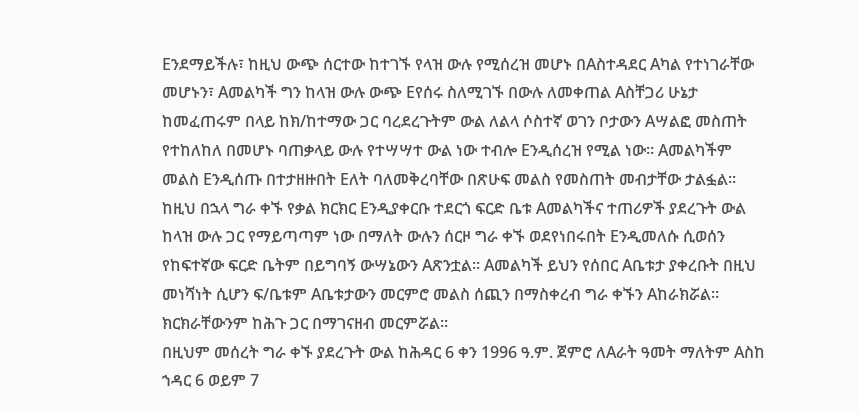Eንደማይችሉ፣ ከዚህ ውጭ ሰርተው ከተገኙ የላዝ ውሉ የሚሰረዝ መሆኑ በAስተዳደር Aካል የተነገራቸው መሆኑን፣ Aመልካች ግን ከላዝ ውሉ ውጭ Eየሰሩ ስለሚገኙ በውሉ ለመቀጠል Aስቸጋሪ ሁኔታ ከመፈጠሩም በላይ ከክ/ከተማው ጋር ባረደረጉትም ውል ለልላ ሶስተኛ ወገን ቦታውን Aሣልፎ መስጠት የተከለከለ በመሆኑ ባጠቃላይ ውሉ የተሣሣተ ውል ነው ተብሎ Eንዲሰረዝ የሚል ነው። Aመልካችም መልስ Eንዲሰጡ በተታዘዙበት Eለት ባለመቅረባቸው በጽሁፍ መልስ የመስጠት መብታቸው ታልፏል። ከዚህ በኋላ ግራ ቀኙ የቃል ክርክር Eንዲያቀርቡ ተደርጎ ፍርድ ቤቱ Aመልካችና ተጠሪዎች ያደረጉት ውል ከላዝ ውሉ ጋር የማይጣጣም ነው በማለት ውሉን ሰርዞ ግራ ቀኙ ወደየነበሩበት Eንዲመለሱ ሲወሰን የከፍተኛው ፍርድ ቤትም በይግባኝ ውሣኔውን Aጽንቷል። Aመልካች ይህን የሰበር Aቤቱታ ያቀረቡት በዚህ መነሻነት ሲሆን ፍ/ቤቱም Aቤቱታውን መርምሮ መልስ ሰጪን በማስቀረብ ግራ ቀኙን Aከራክሯል። ክርክራቸውንም ከሕጉ ጋር በማገናዘብ መርምሯል።
በዚህም መሰረት ግራ ቀኙ ያደረጉት ውል ከሕዳር 6 ቀን 1996 ዓ.ም. ጀምሮ ለAራት ዓመት ማለትም Aስከ ኀዳር 6 ወይም 7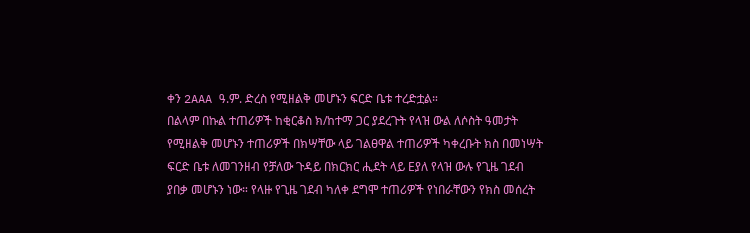ቀን 2AAA ዓ.ም. ድረስ የሚዘልቅ መሆኑን ፍርድ ቤቱ ተረድቷል።
በልላም በኩል ተጠሪዎች ከቂርቆስ ክ/ከተማ ጋር ያደረጉት የላዝ ውል ለሶስት ዓመታት የሚዘልቅ መሆኑን ተጠሪዎች በክሣቸው ላይ ገልፀዋል ተጠሪዎች ካቀረቡት ክስ በመነሣት ፍርድ ቤቱ ለመገንዘብ የቻለው ጉዳይ በክርክር ሒደት ላይ Eያለ የላዝ ውሉ የጊዜ ገደብ ያበቃ መሆኑን ነው። የላዙ የጊዜ ገደብ ካለቀ ደግሞ ተጠሪዎች የነበራቸውን የክስ መሰረት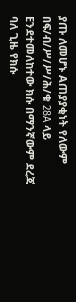ያጡ ለመሆኑ Aጠያያቂነት የለውም በፍ/ብ/ሥ/ሥ/ሕ/ቁ 28A ላይ Eንደተመለከተው ክሱ በማንኛውም ደረጃ ባለ ጊዜ የክሱ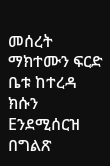መሰረት ማክተሙን ፍርድ ቤቱ ከተረዳ ክሱን Eንደሚሰርዝ በግልጽ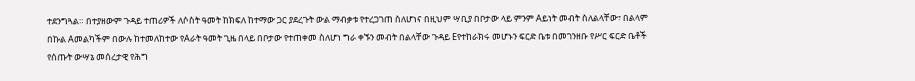ተደንግጓል። በተያዘውም ጉዳይ ተጠሪዎች ለሶስት ዓመት ከክፍለ ከተማው ጋር ያደረጉት ውል ማብቃቱ የተረጋገጠ ስለሆነና በዚህም ሣቢያ በቦታው ላይ ምንም Aይነት መብት ስለልላቸው፣ በልላም በኩል Aመልካችም በውሉ ከተመለከተው የAራት ዓመት ጊዜ በላይ በቦታው የተጠቀመ ስለሆነ ግራ ቀኙን መብት በልላቸው ጉዳይ Eየተከራክሩ መሆኑን ፍርድ ቤቱ በመገንዘቡ የሥር ፍርድ ቤቶች የሰጡት ውሣኔ መሰረታዊ የሕግ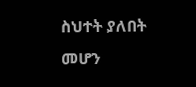ስህተት ያለበት መሆን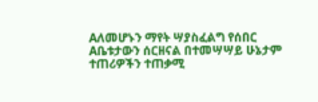Aለመሆኑን ማየት ሣያስፈልግ የሰበር Aቤቱታውን ሰርዘናል በተመሣሣይ ሁኔታም ተጠሪዎችን ተጠቃሚ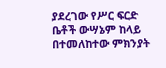ያደረገው የሥር ፍርድ ቤቶች ውሣኔም ከላይ በተመለከተው ምክንያት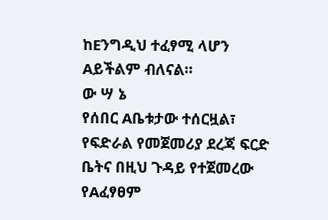ከEንግዲህ ተፈፃሚ ላሆን Aይችልም ብለናል።
ው ሣ ኔ
የሰበር Aቤቱታው ተሰርዟል፣ የፍድራል የመጀመሪያ ደረጃ ፍርድ ቤትና በዚህ ጉዳይ የተጀመረው የAፈፃፀም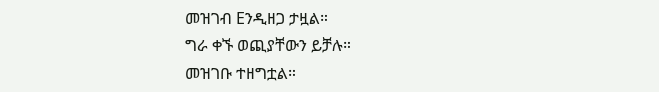መዝገብ Eንዲዘጋ ታዟል።
ግራ ቀኙ ወጪያቸውን ይቻሉ።
መዝገቡ ተዘግቷል።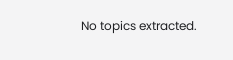No topics extracted.